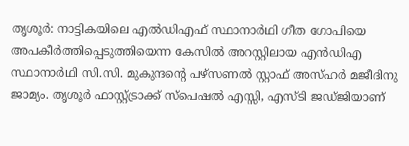തൃശൂർ: നാട്ടികയിലെ എൽഡിഎഫ് സ്ഥാനാർഥി ഗീത ഗോപിയെ അപകീർത്തിപ്പെടുത്തിയെന്ന കേസിൽ അറസ്റ്റിലായ എൻഡിഎ സ്ഥാനാർഥി സി.സി. മുകുന്ദന്റെ പഴ്സണൽ സ്റ്റാഫ് അസ്ഹർ മജീദിനു ജാമ്യം. തൃശൂർ ഫാസ്റ്റ്ട്രാക്ക് സ്പെഷൽ എസ്സി, എസ്ടി ജഡ്ജിയാണ്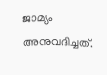ജാമ്യം അനുവദിച്ചത്.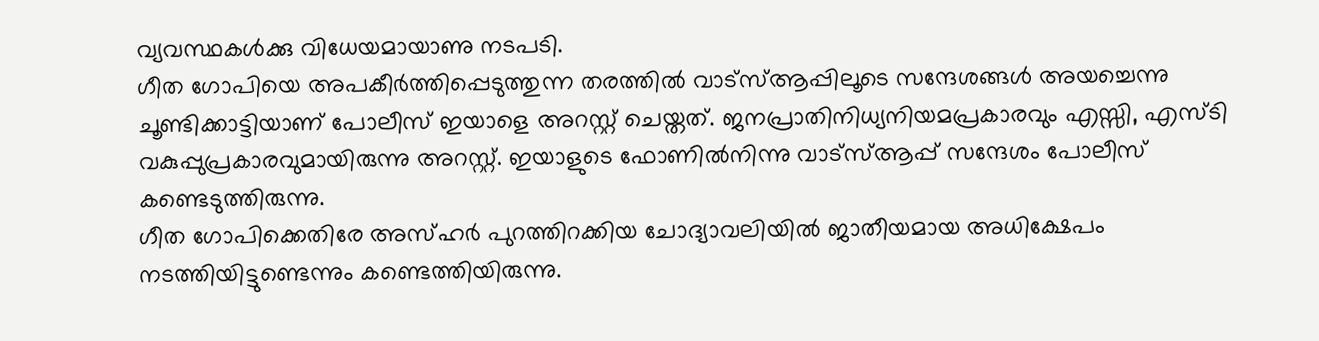വ്യവസ്ഥകൾക്കു വിധേയമായാണു നടപടി.
ഗീത ഗോപിയെ അപകീർത്തിപ്പെടുത്തുന്ന തരത്തിൽ വാട്സ്ആപ്പിലൂടെ സന്ദേശങ്ങൾ അയച്ചെന്നു ചൂണ്ടിക്കാട്ടിയാണ് പോലീസ് ഇയാളെ അറസ്റ്റ് ചെയ്തത്. ജനപ്രാതിനിധ്യനിയമപ്രകാരവും എസ്സി, എസ്ടി വകുപ്പുപ്രകാരവുമായിരുന്നു അറസ്റ്റ്. ഇയാളുടെ ഫോണിൽനിന്നു വാട്സ്ആപ്പ് സന്ദേശം പോലീസ് കണ്ടെടുത്തിരുന്നു.
ഗീത ഗോപിക്കെതിരേ അസ്ഹർ പുറത്തിറക്കിയ ചോദ്യാവലിയിൽ ജാതീയമായ അധിക്ഷേപം നടത്തിയിട്ടുണ്ടെന്നും കണ്ടെത്തിയിരുന്നു.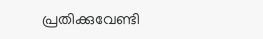പ്രതിക്കുവേണ്ടി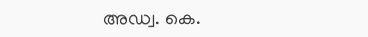അഡ്വ. കെ.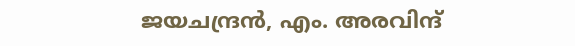ജയചന്ദ്രൻ, എം. അരവിന്ദ്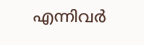എന്നിവർ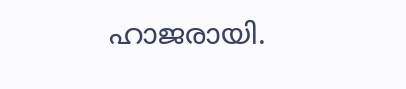ഹാജരായി.